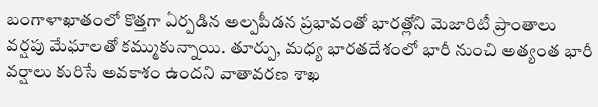బంగాళాఖాతంలో కొత్తగా ఏర్పడిన అల్పపీడన ప్రభావంతో భారత్లోని మెజారిటీ ప్రాంతాలు వర్షపు మేఘాలతో కమ్ముకున్నాయి. తూర్పు, మధ్య భారతదేశంలో భారీ నుంచి అత్యంత భారీ వర్షాలు కురిసే అవకాశం ఉందని వాతావరణ శాఖ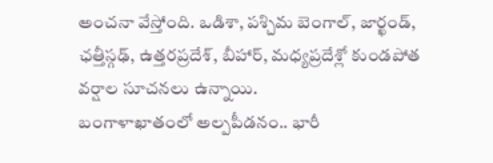అంచనా వేస్తోంది. ఒడిశా, పశ్చిమ బెంగాల్, జార్ఖండ్, ఛత్తీస్గఢ్, ఉత్తరప్రదేశ్, బీహార్, మధ్యప్రదేశ్లో కుండపోత వర్షాల సూచనలు ఉన్నాయి.
బంగాళాఖాతంలో అల్పపీడనం.. భారీ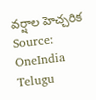వర్షాల హెచ్చరిక
Source: OneIndia Telugu